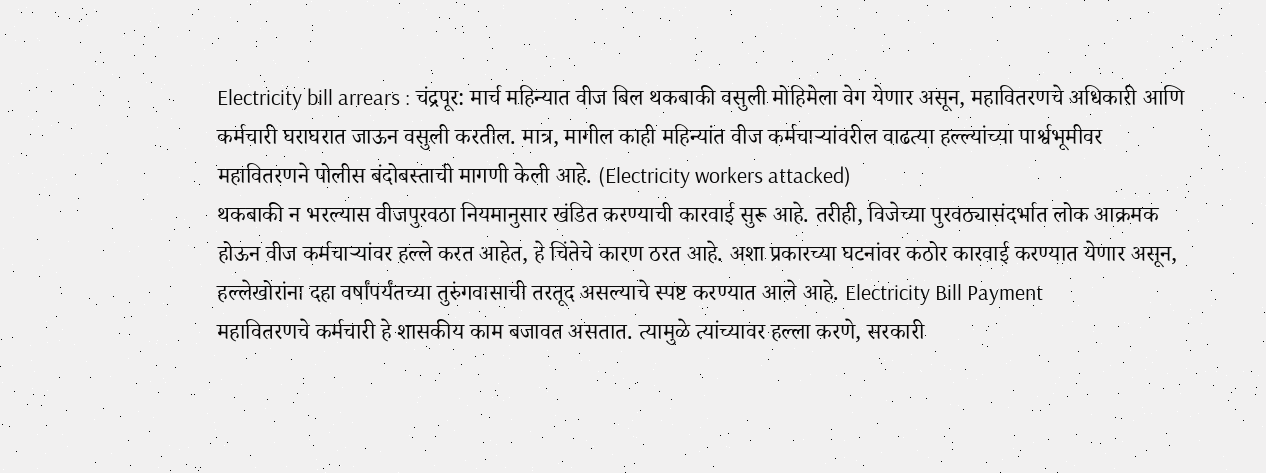Electricity bill arrears : चंद्रपूर: मार्च महिन्यात वीज बिल थकबाकी वसुली मोहिमेला वेग येणार असून, महावितरणचे अधिकारी आणि कर्मचारी घराघरात जाऊन वसुली करतील. मात्र, मागील काही महिन्यांत वीज कर्मचाऱ्यांवरील वाढत्या हल्ल्यांच्या पार्श्वभूमीवर महावितरणने पोलीस बंदोबस्ताची मागणी केली आहे. (Electricity workers attacked)
थकबाकी न भरल्यास वीजपुरवठा नियमानुसार खंडित करण्याची कारवाई सुरू आहे. तरीही, विजेच्या पुरवठ्यासंदर्भात लोक आक्रमक होऊन वीज कर्मचाऱ्यांवर हल्ले करत आहेत, हे चिंतेचे कारण ठरत आहे. अशा प्रकारच्या घटनांवर कठोर कारवाई करण्यात येणार असून, हल्लेखोरांना दहा वर्षांपर्यंतच्या तुरुंगवासाची तरतूद असल्याचे स्पष्ट करण्यात आले आहे. Electricity Bill Payment
महावितरणचे कर्मचारी हे शासकीय काम बजावत असतात. त्यामुळे त्यांच्यावर हल्ला करणे, सरकारी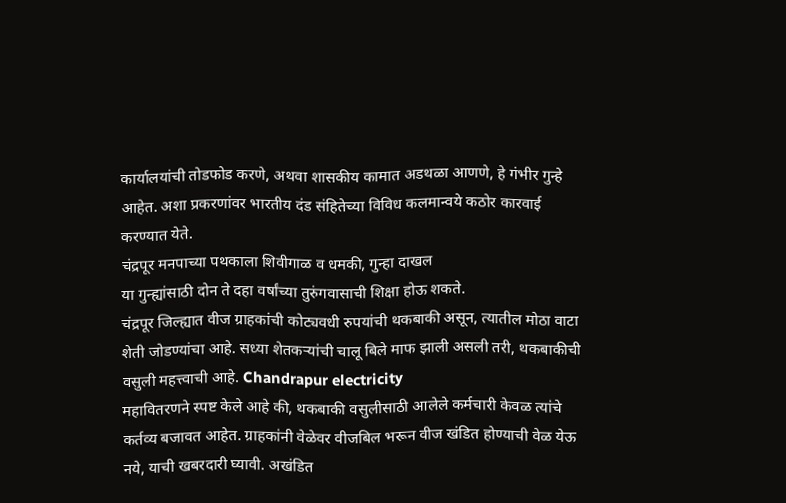कार्यालयांची तोडफोड करणे, अथवा शासकीय कामात अडथळा आणणे, हे गंभीर गुन्हे आहेत. अशा प्रकरणांवर भारतीय दंड संहितेच्या विविध कलमान्वये कठोर कारवाई करण्यात येते.
चंद्रपूर मनपाच्या पथकाला शिवीगाळ व धमकी, गुन्हा दाखल
या गुन्ह्यांसाठी दोन ते दहा वर्षांच्या तुरुंगवासाची शिक्षा होऊ शकते.
चंद्रपूर जिल्ह्यात वीज ग्राहकांची कोट्यवधी रुपयांची थकबाकी असून, त्यातील मोठा वाटा शेती जोडण्यांचा आहे. सध्या शेतकऱ्यांची चालू बिले माफ झाली असली तरी, थकबाकीची वसुली महत्त्वाची आहे. Chandrapur electricity
महावितरणने स्पष्ट केले आहे की, थकबाकी वसुलीसाठी आलेले कर्मचारी केवळ त्यांचे कर्तव्य बजावत आहेत. ग्राहकांनी वेळेवर वीजबिल भरून वीज खंडित होण्याची वेळ येऊ नये, याची खबरदारी घ्यावी. अखंडित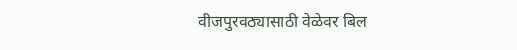वीजपुरवठ्यासाठी वेळेवर बिल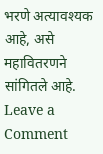भरणे अत्यावश्यक आहे, असे महावितरणने सांगितले आहे.
Leave a Comment